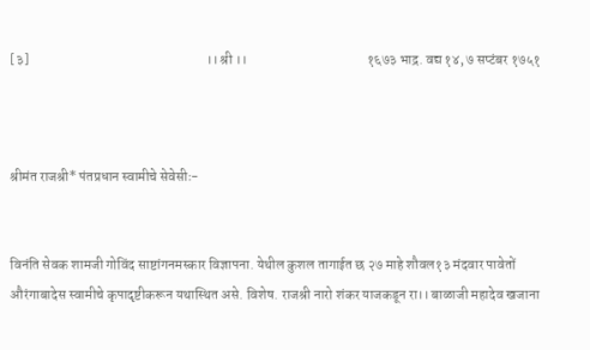[३]                                                                ।। श्री ।।                                           १६७३ भाद्र. वद्य १४, ७ सप्टंबर १७५१



श्रीमंत राजश्री* पंतप्रधान स्वामीचे सेवेसीः-


विनंति सेवक शामजी गोविंद साष्टांगनमस्कार विज्ञापना. येथील कुशल तागाईत छ २७ माहे शौवल१३ मंदवार पावेतों औरंगाबादेस स्वामीचे कृपादृष्टीकरून यथास्थित असे. विशेष. राजश्री नारो शंकर याजकडून रा।। बाळाजी महादेव खजाना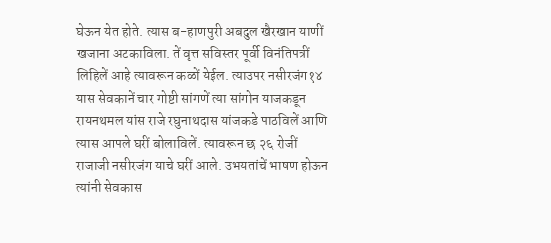घेऊन येत होते. त्यास ब-हाणपुरी अबदुल खैरखान याणीं खजाना अटकाविला. तें वृत्त सविस्तर पूर्वी विनंतिपत्रीं लिहिलें आहे त्यावरून कळों येईल. त्याउपर नसीरजंग१४ यास सेवकानें चार गोष्टी सांगणें त्या सांगोन याजकडून रायनथमल यांस राजे रघुनाथदास यांजकडे पाठविलें आणि त्यास आपले घरीं बोलाविलें. त्यावरून छ २६ रोजीं राजाजी नसीरजंग याचे घरीं आले. उभयतांचें भाषण होऊन त्यांनी सेवकास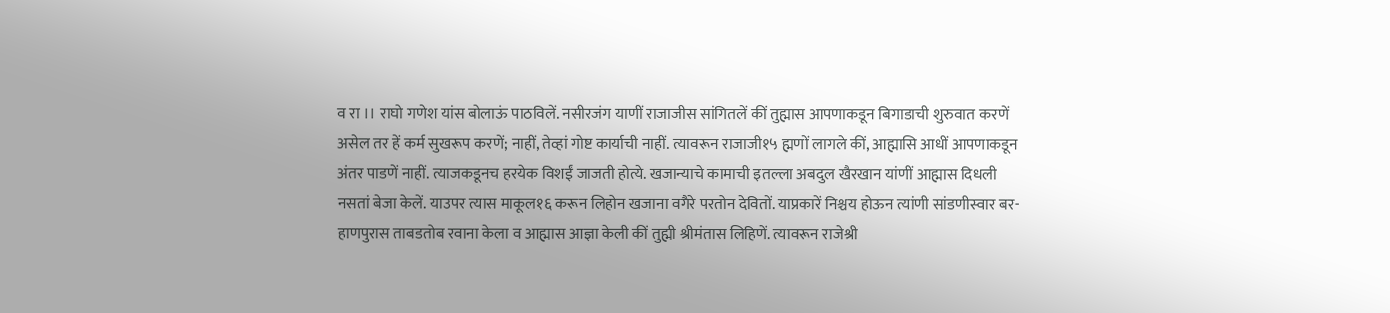व रा ।। राघो गणेश यांस बोलाऊं पाठविलें. नसीरजंग याणीं राजाजीस सांगितलें कीं तुह्मास आपणाकडून बिगाडाची शुरुवात करणें असेल तर हें कर्म सुखरूप करणें; नाहीं, तेव्हां गोष्ट कार्याची नाहीं. त्यावरून राजाजी१५ ह्मणों लागले कीं, आह्मासि आधीं आपणाकडून अंतर पाडणें नाहीं. त्याजकडूनच हरयेक विशईं जाजती होत्ये. खजान्याचे कामाची इतल्ला अबदुल खैरखान यांणीं आह्मास दिधली नसतां बेजा केलें. याउपर त्यास माकूल१६ करून लिहोन खजाना वगैरे परतोन देवितों. याप्रकारें निश्चय होऊन त्यांणी सांडणीस्वार बर-हाणपुरास ताबडतोब रवाना केला व आह्मास आज्ञा केली कीं तुह्मी श्रीमंतास लिहिणें. त्यावरून राजेश्री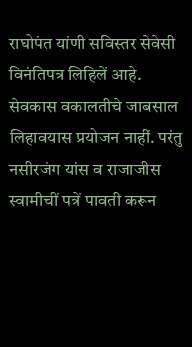राघोपंत यांणी सविस्तर सेवेसी विनंतिपत्र लिहिलें आहे. सेवकास वकालतीचे जाबसाल लिहावयास प्रयोजन नाहीं. परंतु नसीरजंग यांस व राजाजीस स्वामीचीं पत्रें पावती करून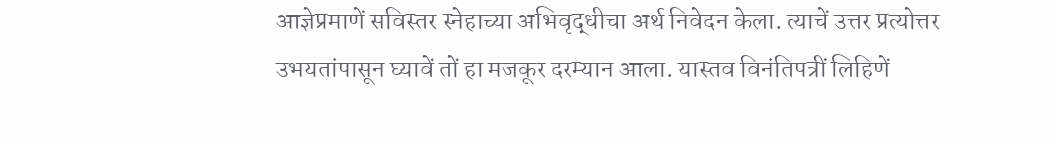आज्ञेप्रमाणें सविस्तर स्नेहाच्या अभिवृद्धीचा अर्थ निवेदन केला. त्याचें उत्तर प्रत्योत्तर उभयतांपासून घ्यावें तों हा मजकूर दरम्यान आला. यास्तव विनंतिपत्रीं लिहिणें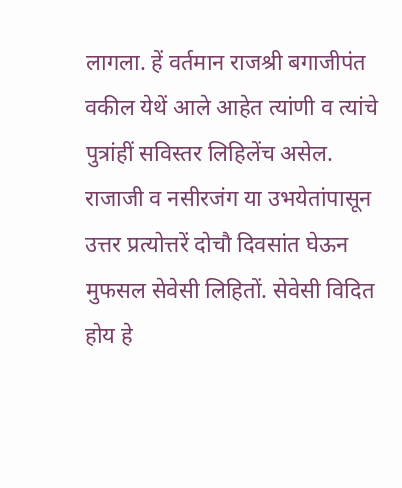लागला. हें वर्तमान राजश्री बगाजीपंत वकील येथें आले आहेत त्यांणी व त्यांचे पुत्रांहीं सविस्तर लिहिलेंच असेल. राजाजी व नसीरजंग या उभयेतांपासून उत्तर प्रत्योत्तरें दोचौ दिवसांत घेऊन मुफसल सेवेसी लिहितों. सेवेसी विदित होय हे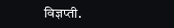विज्ञप्ती.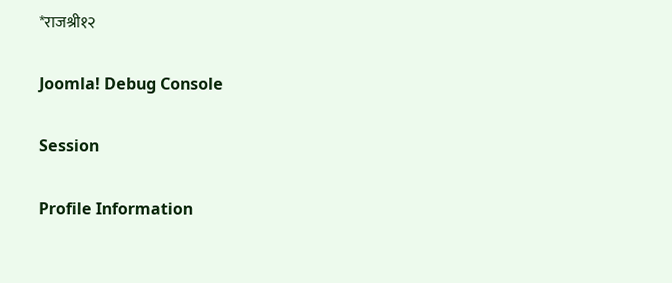*राजश्री१२

Joomla! Debug Console

Session

Profile Information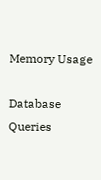Memory Usage

Database Queries